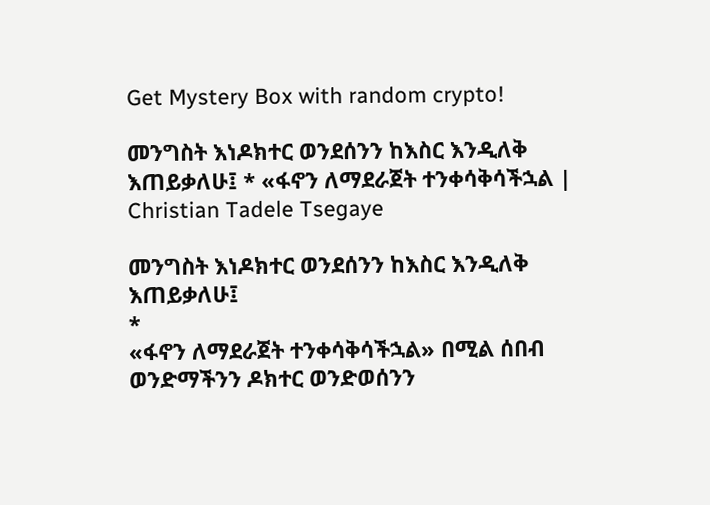Get Mystery Box with random crypto!

መንግስት እነዶክተር ወንደሰንን ከእስር እንዲለቅ እጠይቃለሁ፤ * «ፋኖን ለማደራጀት ተንቀሳቅሳችኋል | Christian Tadele Tsegaye

መንግስት እነዶክተር ወንደሰንን ከእስር እንዲለቅ እጠይቃለሁ፤
*
«ፋኖን ለማደራጀት ተንቀሳቅሳችኋል» በሚል ሰበብ ወንድማችንን ዶክተር ወንድወሰንን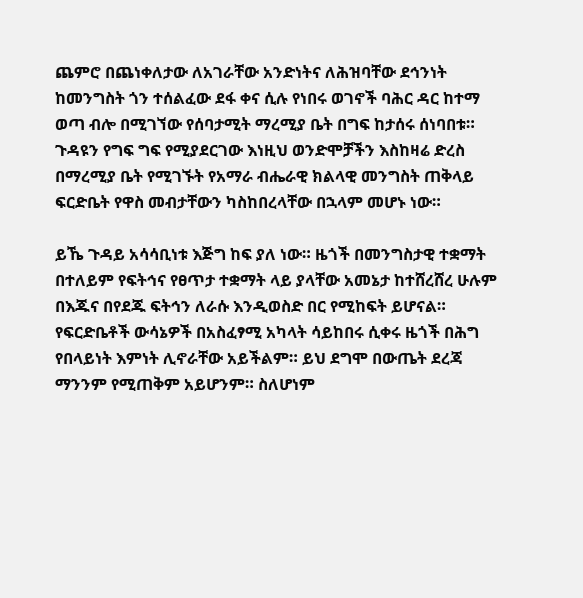ጨምሮ በጨነቀለታው ለአገራቸው አንድነትና ለሕዝባቸው ደኅንነት ከመንግስት ጎን ተሰልፈው ደፋ ቀና ሲሉ የነበሩ ወገኖች ባሕር ዳር ከተማ ወጣ ብሎ በሚገኘው የሰባታሚት ማረሚያ ቤት በግፍ ከታሰሩ ሰነባበቱ። ጉዳዩን የግፍ ግፍ የሚያደርገው እነዚህ ወንድሞቻችን እስከዛሬ ድረስ በማረሚያ ቤት የሚገኙት የአማራ ብሔራዊ ክልላዊ መንግስት ጠቅላይ ፍርድቤት የዋስ መብታቸውን ካስከበረላቸው በኋላም መሆኑ ነው።

ይኼ ጉዳይ አሳሳቢነቱ እጅግ ከፍ ያለ ነው። ዜጎች በመንግስታዊ ተቋማት በተለይም የፍትኅና የፀጥታ ተቋማት ላይ ያላቸው አመኔታ ከተሸረሸረ ሁሉም በእጁና በየደጁ ፍትኅን ለራሱ እንዲወስድ በር የሚከፍት ይሆናል። የፍርድቤቶች ውሳኔዎች በአስፈፃሚ አካላት ሳይከበሩ ሲቀሩ ዜጎች በሕግ የበላይነት እምነት ሊኖራቸው አይችልም። ይህ ደግሞ በውጤት ደረጃ ማንንም የሚጠቅም አይሆንም። ስለሆነም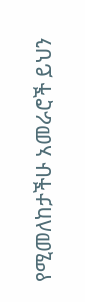የሚመለከታችሁ አመራሮች ይህን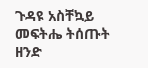ጉዳዩ አስቸኳይ መፍትሔ ትሰጡት ዘንድ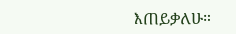እጠይቃለሁ።